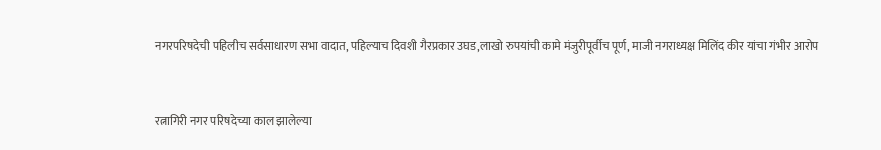नगरपरिषदेची पहिलीच सर्वसाधारण सभा वादात, पहिल्याच दिवशी गैरप्रकार उघड,लाखो रुपयांची कामे मंजुरीपूर्वीच पूर्ण, माजी नगराध्यक्ष मिलिंद कीर यांचा गंभीर आरोप


रत्नागिरी नगर परिषदेच्या काल झालेल्या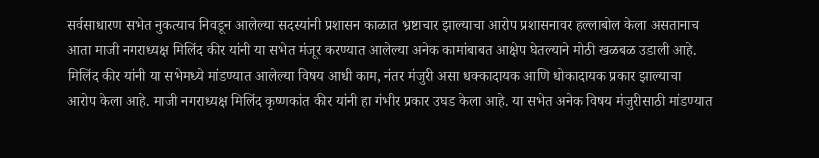सर्वसाधारण सभेत नुकत्याच निवडून आलेल्या सदस्यांनी प्रशासन काळात भ्रष्टाचार झाल्याचा आरोप प्रशासनावर हल्लाबोल केला असतानाच आता माजी नगराध्यक्ष मिलिंद कीर यांनी या सभेत मंजूर करण्यात आलेल्या अनेक कामांबाबत आक्षेप घेतल्याने मोठी खळबळ उडाली आहे. मिलिंद कीर यांनी या सभेमध्ये मांडण्यात आलेल्या विषय आधी काम, नंतर मंजुरी असा धक्कादायक आणि धोकादायक प्रकार झाल्याचा आरोप केला आहे. माजी नगराध्यक्ष मिलिंद कृष्णकांत कीर यांनी हा गंभीर प्रकार उघड केला आहे. या सभेत अनेक विषय मंजुरीसाठी मांडण्यात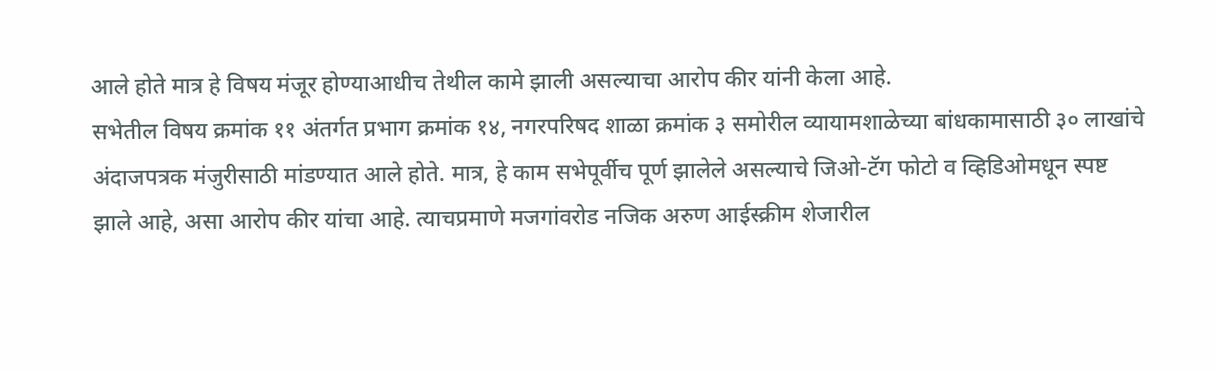आले होते मात्र हे विषय मंजूर होण्याआधीच तेथील कामे झाली असल्याचा आरोप कीर यांनी केला आहे.
सभेतील विषय क्रमांक ११ अंतर्गत प्रभाग क्रमांक १४, नगरपरिषद शाळा क्रमांक ३ समोरील व्यायामशाळेच्या बांधकामासाठी ३० लाखांचे अंदाजपत्रक मंजुरीसाठी मांडण्यात आले होते. मात्र, हे काम सभेपूर्वीच पूर्ण झालेले असल्याचे जिओ-टॅग फोटो व व्हिडिओमधून स्पष्ट झाले आहे, असा आरोप कीर यांचा आहे. त्याचप्रमाणे मजगांवरोड नजिक अरुण आईस्क्रीम शेजारील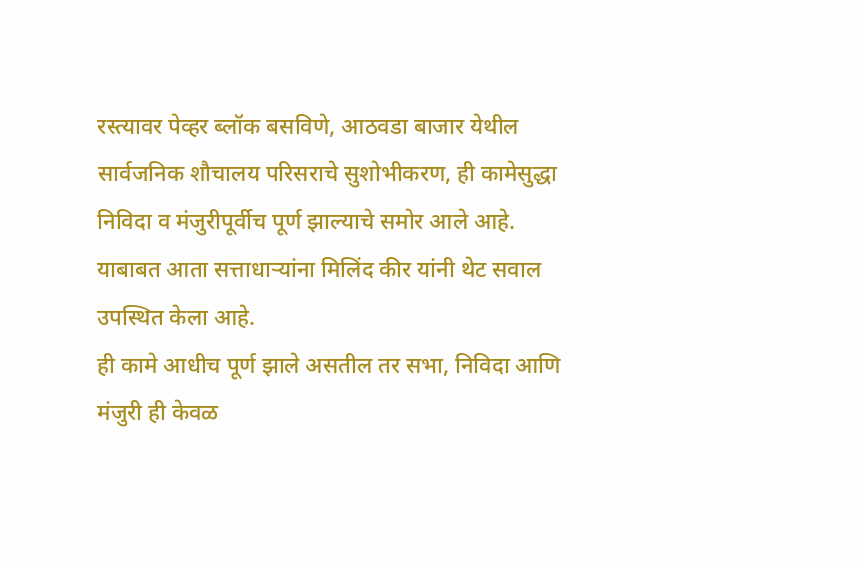रस्त्यावर पेव्हर ब्लॉक बसविणे, आठवडा बाजार येथील सार्वजनिक शौचालय परिसराचे सुशोभीकरण, ही कामेसुद्धा निविदा व मंजुरीपूर्वीच पूर्ण झाल्याचे समोर आले आहे. याबाबत आता सत्ताधार्‍यांना मिलिंद कीर यांनी थेट सवाल उपस्थित केला आहे.
ही कामे आधीच पूर्ण झाले असतील तर सभा, निविदा आणि मंजुरी ही केवळ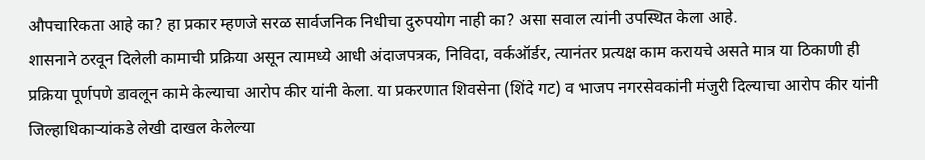औपचारिकता आहे का? हा प्रकार म्हणजे सरळ सार्वजनिक निधीचा दुरुपयोग नाही का? असा सवाल त्यांनी उपस्थित केला आहे.
शासनाने ठरवून दिलेली कामाची प्रक्रिया असून त्यामध्ये आधी अंदाजपत्रक, निविदा, वर्कऑर्डर, त्यानंतर प्रत्यक्ष काम करायचे असते मात्र या ठिकाणी ही प्रक्रिया पूर्णपणे डावलून कामे केल्याचा आरोप कीर यांनी केला. या प्रकरणात शिवसेना (शिंदे गट) व भाजप नगरसेवकांनी मंजुरी दिल्याचा आरोप कीर यांनी जिल्हाधिकार्‍यांकडे लेखी दाखल केलेल्या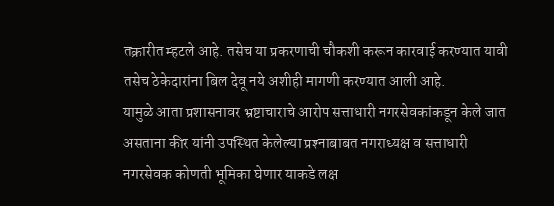तक्रारीत म्हटले आहे. तसेच या प्रकरणाची चौकशी करून कारवाई करण्यात यावी तसेच ठेकेदारांना बिल देवू नये अशीही मागणी करण्यात आली आहे.
यामुळे आता प्रशासनावर भ्रष्टाचाराचे आरोप सत्ताधारी नगरसेवकांकडून केले जात असताना कीर यांनी उपस्थित केलेल्या प्रश्‍नाबाबत नगराध्यक्ष व सत्ताधारी नगरसेवक कोणती भूमिका घेणार याकडे लक्ष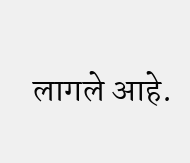लागले आहे.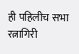ही पहिलीच सभा रत्नागिरी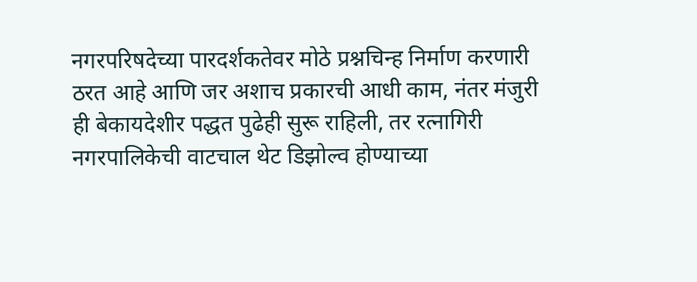नगरपरिषदेच्या पारदर्शकतेवर मोठे प्रश्नचिन्ह निर्माण करणारी ठरत आहे आणि जर अशाच प्रकारची आधी काम, नंतर मंजुरी ही बेकायदेशीर पद्धत पुढेही सुरू राहिली, तर रत्नागिरी नगरपालिकेची वाटचाल थेट डिझोल्व होण्याच्या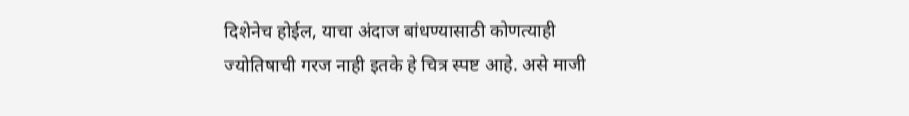दिशेनेच होईल, याचा अंदाज बांधण्यासाठी कोणत्याही ज्योतिषाची गरज नाही इतके हे चित्र स्पष्ट आहे. असे माजी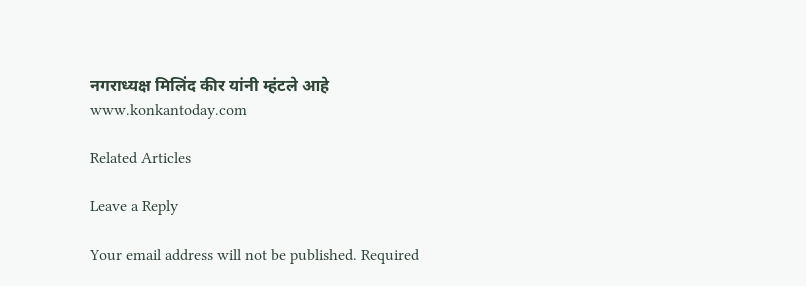नगराध्यक्ष मिलिंद कीर यांनी म्हंटले आहे
www.konkantoday.com

Related Articles

Leave a Reply

Your email address will not be published. Required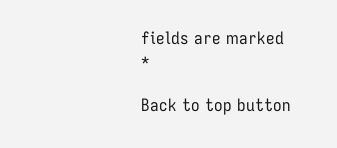fields are marked *

Back to top button